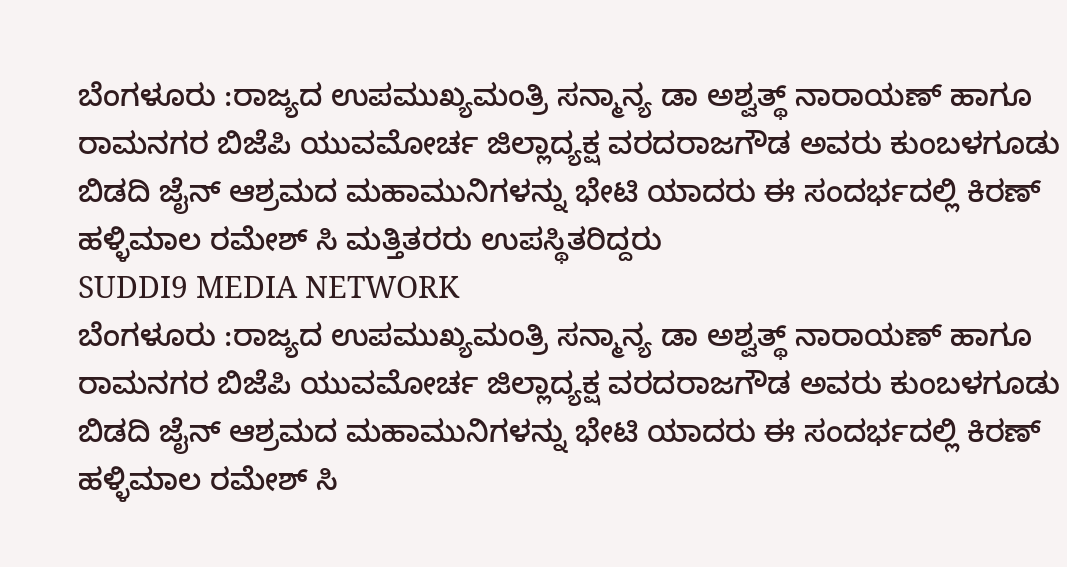ಬೆಂಗಳೂರು :ರಾಜ್ಯದ ಉಪಮುಖ್ಯಮಂತ್ರಿ ಸನ್ಮಾನ್ಯ ಡಾ ಅಶ್ವತ್ಥ್ ನಾರಾಯಣ್ ಹಾಗೂ ರಾಮನಗರ ಬಿಜೆಪಿ ಯುವಮೋರ್ಚ ಜಿಲ್ಲಾದ್ಯಕ್ಷ ವರದರಾಜಗೌಡ ಅವರು ಕುಂಬಳಗೂಡು ಬಿಡದಿ ಜೈನ್ ಆಶ್ರಮದ ಮಹಾಮುನಿಗಳನ್ನು ಭೇಟಿ ಯಾದರು ಈ ಸಂದರ್ಭದಲ್ಲಿ ಕಿರಣ್ ಹಳ್ಳಿಮಾಲ ರಮೇಶ್ ಸಿ ಮತ್ತಿತರರು ಉಪಸ್ಥಿತರಿದ್ದರು
SUDDI9 MEDIA NETWORK
ಬೆಂಗಳೂರು :ರಾಜ್ಯದ ಉಪಮುಖ್ಯಮಂತ್ರಿ ಸನ್ಮಾನ್ಯ ಡಾ ಅಶ್ವತ್ಥ್ ನಾರಾಯಣ್ ಹಾಗೂ ರಾಮನಗರ ಬಿಜೆಪಿ ಯುವಮೋರ್ಚ ಜಿಲ್ಲಾದ್ಯಕ್ಷ ವರದರಾಜಗೌಡ ಅವರು ಕುಂಬಳಗೂಡು ಬಿಡದಿ ಜೈನ್ ಆಶ್ರಮದ ಮಹಾಮುನಿಗಳನ್ನು ಭೇಟಿ ಯಾದರು ಈ ಸಂದರ್ಭದಲ್ಲಿ ಕಿರಣ್ ಹಳ್ಳಿಮಾಲ ರಮೇಶ್ ಸಿ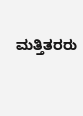ಮತ್ತಿತರರು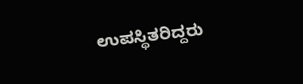ಉಪಸ್ಥಿತರಿದ್ದರು